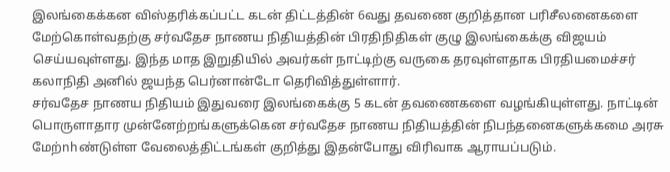இலங்கைக்கன விஸ்தரிக்கப்பட்ட கடன் திட்டத்தின் 6வது தவணை குறித்தான பரிசீலனைகளை மேற்கொள்வதற்கு சர்வதேச நாணய நிதியத்தின் பிரதிநிதிகள் குழு இலங்கைக்கு விஜயம் செய்யவுள்ளது. இந்த மாத இறுதியில் அவர்கள் நாட்டிற்கு வருகை தரவுள்ளதாக பிரதியமைச்சர் கலாநிதி அனில் ஜயந்த பெர்னான்டோ தெரிவித்துள்ளார்.
சர்வதேச நாணய நிதியம் இதுவரை இலங்கைக்கு 5 கடன் தவணைகளை வழங்கியுள்ளது. நாட்டின் பொருளாதார முன்னேற்றங்களுக்கென சர்வதேச நாணய நிதியத்தின் நிபந்தனைகளுக்கமை அரசு மேற்nhண்டுள்ள வேலைத்திட்டங்கள் குறித்து இதன்போது விரிவாக ஆராயப்படும்.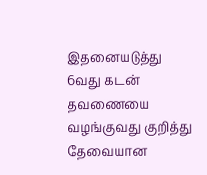இதனையடுத்து 6வது கடன் தவணையை வழங்குவது குறித்து தேவையான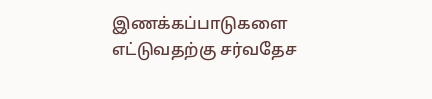இணக்கப்பாடுகளை எட்டுவதற்கு சர்வதேச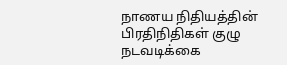நாணய நிதியத்தின் பிரதிநிதிகள் குழு நடவடிக்கை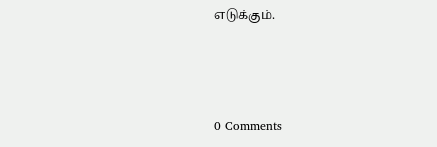எடுக்கும்.



0 Comments